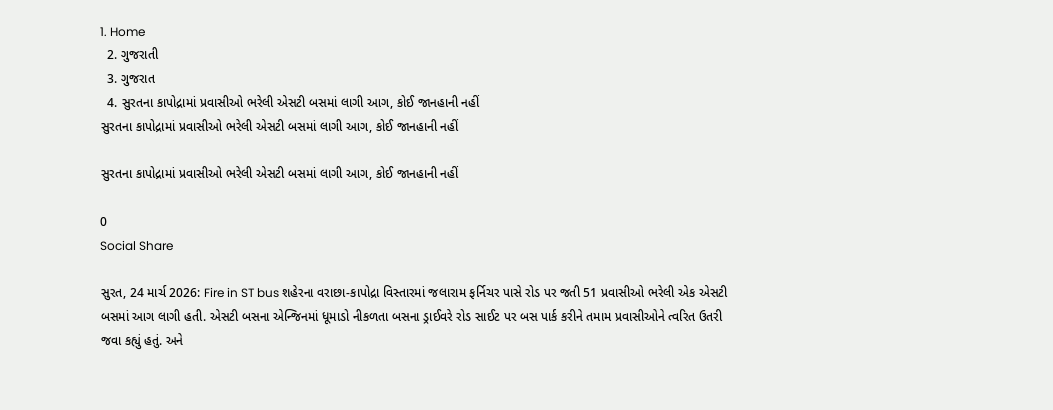1. Home
  2. ગુજરાતી
  3. ગુજરાત
  4. સુરતના કાપોદ્રામાં પ્રવાસીઓ ભરેલી એસટી બસમાં લાગી આગ, કોઈ જાનહાની નહીં
સુરતના કાપોદ્રામાં પ્રવાસીઓ ભરેલી એસટી બસમાં લાગી આગ, કોઈ જાનહાની નહીં

સુરતના કાપોદ્રામાં પ્રવાસીઓ ભરેલી એસટી બસમાં લાગી આગ, કોઈ જાનહાની નહીં

0
Social Share

સુરત, 24 માર્ચ 2026: Fire in ST bus શહેરના વરાછા-કાપોદ્રા વિસ્તારમાં જલારામ ફર્નિચર પાસે રોડ પર જતી 51 પ્રવાસીઓ ભરેલી એક એસટી બસમાં આગ લાગી હતી. એસટી બસના એન્જિનમાં ધૂમાડો નીકળતા બસના ડ્રાઈવરે રોડ સાઈટ પર બસ પાર્ક કરીને તમામ પ્રવાસીઓને ત્વરિત ઉતરી જવા કહ્યું હતું. અને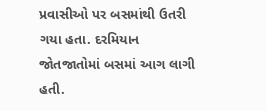પ્રવાસીઓ પર બસમાંથી ઉતરી ગયા હતા. દરમિયાન જોતજાતોમાં બસમાં આગ લાગી હતી.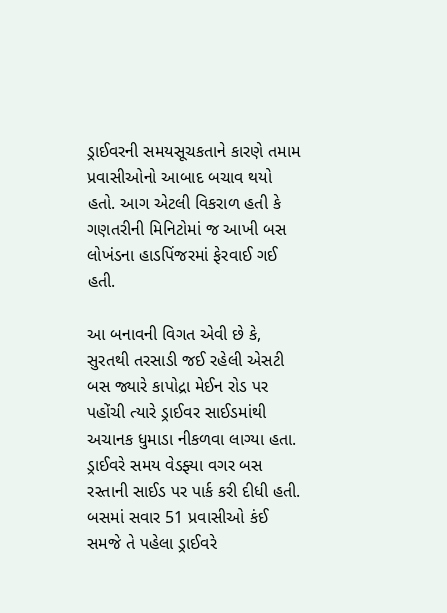ડ્રાઈવરની સમયસૂચકતાને કારણે તમામ પ્રવાસીઓનો આબાદ બચાવ થયો હતો. આગ એટલી વિકરાળ હતી કે ગણતરીની મિનિટોમાં જ આખી બસ લોખંડના હાડપિંજરમાં ફેરવાઈ ગઈ હતી.

આ બનાવની વિગત એવી છે કે, સુરતથી તરસાડી જઈ રહેલી એસટી બસ જ્યારે કાપોદ્રા મેઈન રોડ પર પહોંચી ત્યારે ડ્રાઈવર સાઈડમાંથી અચાનક ધુમાડા નીકળવા લાગ્યા હતા. ડ્રાઈવરે સમય વેડફ્યા વગર બસ રસ્તાની સાઈડ પર પાર્ક કરી દીધી હતી. બસમાં સવાર 51 પ્રવાસીઓ કંઈ સમજે તે પહેલા ડ્રાઈવરે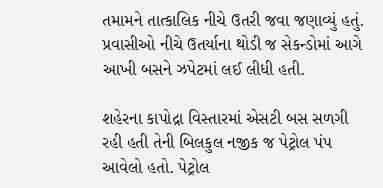તમામને તાત્કાલિક નીચે ઉતરી જવા જણાવ્યું હતું. પ્રવાસીઓ નીચે ઉતર્યાના થોડી જ સેકન્ડોમાં આગે આખી બસને ઝપેટમાં લઈ લીધી હતી.

શહેરના કાપોદ્રા વિસ્તારમાં એસટી બસ સળગી રહી હતી તેની બિલકુલ નજીક જ પેટ્રોલ પંપ આવેલો હતો. પેટ્રોલ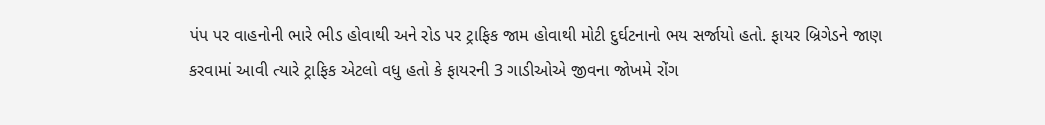પંપ પર વાહનોની ભારે ભીડ હોવાથી અને રોડ પર ટ્રાફિક જામ હોવાથી મોટી દુર્ઘટનાનો ભય સર્જાયો હતો. ફાયર બ્રિગેડને જાણ કરવામાં આવી ત્યારે ટ્રાફિક એટલો વધુ હતો કે ફાયરની 3 ગાડીઓએ જીવના જોખમે રોંગ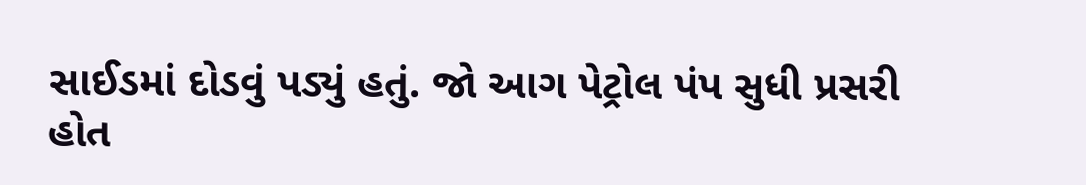સાઈડમાં દોડવું પડ્યું હતું. જો આગ પેટ્રોલ પંપ સુધી પ્રસરી હોત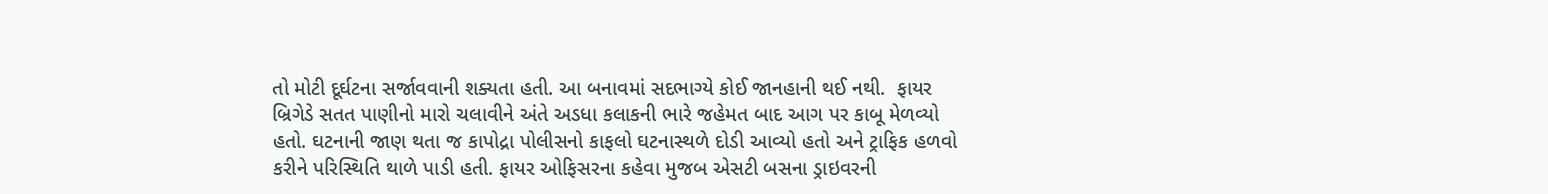તો મોટી દૂર્ઘટના સર્જાવવાની શક્યતા હતી. આ બનાવમાં સદભાગ્યે કોઈ જાનહાની થઈ નથી.  ફાયર બ્રિગેડે સતત પાણીનો મારો ચલાવીને અંતે અડધા કલાકની ભારે જહેમત બાદ આગ પર કાબૂ મેળવ્યો હતો. ઘટનાની જાણ થતા જ કાપોદ્રા પોલીસનો કાફલો ઘટનાસ્થળે દોડી આવ્યો હતો અને ટ્રાફિક હળવો કરીને પરિસ્થિતિ થાળે પાડી હતી. ફાયર ઓફિસરના કહેવા મુજબ એસટી બસના ડ્રાઇવરની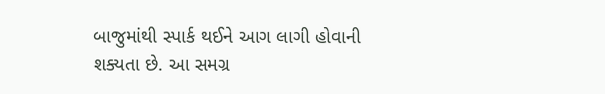બાજુમાંથી સ્પાર્ક થઈને આગ લાગી હોવાની શક્યતા છે. આ સમગ્ર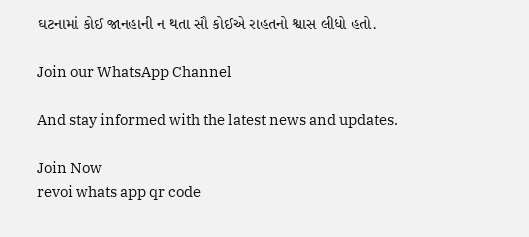ઘટનામાં કોઈ જાનહાની ન થતા સૌ કોઈએ રાહતનો શ્વાસ લીધો હતો.

Join our WhatsApp Channel

And stay informed with the latest news and updates.

Join Now
revoi whats app qr code